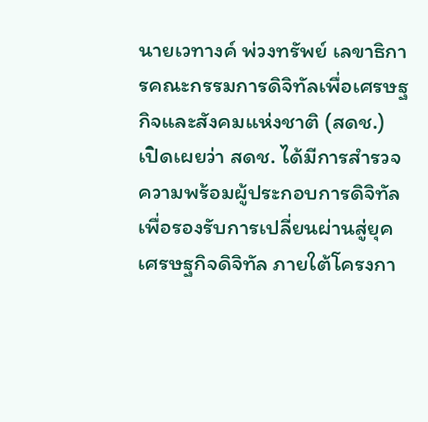นายเวทางค์ พ่วงทรัพย์ เลขาธิการคณะกรรมการดิจิทัลเพื่อเศรษฐกิจและสังคมแห่งชาติ (สดช.)  เปิดเผยว่า สดช. ได้มีการสำรวจความพร้อมผู้ประกอบการดิจิทัลเพื่อรองรับการเปลี่ยนผ่านสู่ยุคเศรษฐกิจดิจิทัล ภายใต้โครงกา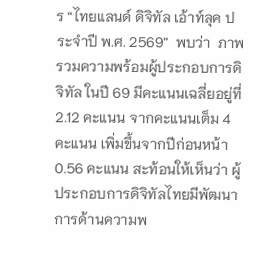ร “ไทยแลนด์ ดิจิทัล เอ้าท์ลุค ประจำปี พ.ศ. 2569”  พบว่า  ภาพรวมความพร้อมผู้ประกอบการดิจิทัล ในปี 69 มีคะแนนเฉลี่ยอยู่ที่ 2.12 คะแนน จากคะแนนเต็ม 4 คะแนน เพิ่มขึ้นจากปีก่อนหน้า 0.56 คะแนน สะท้อนให้เห็นว่า ผู้ประกอบการดิจิทัลไทยมีพัฒนาการด้านความพ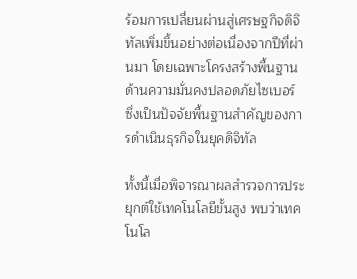ร้อมการเปลี่ยนผ่านสู่เศรษฐกิจดิจิทัลเพิ่มขึ้นอย่างต่อเนื่องจากปีที่ผ่านมา โดยเฉพาะโครงสร้างพื้นฐานด้านความมั่นคงปลอดภัยไซเบอร์  ซึ่งเป็นปัจจัยพื้นฐานสำคัญของการดำเนินธุรกิจในยุคดิจิทัล

ทั้งนี้เมื่อพิจารณาผลสำรวจการประยุกต์ใช้เทคโนโลยีขั้นสูง พบว่าเทคโนโล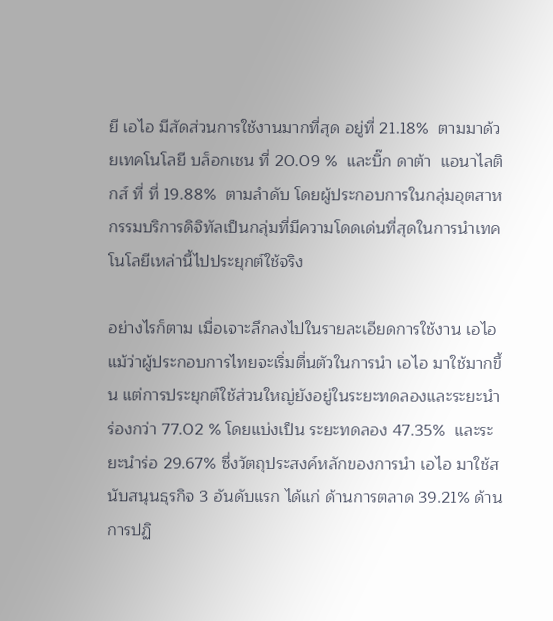ยี เอไอ มีสัดส่วนการใช้งานมากที่สุด อยู่ที่ 21.18%  ตามมาด้วยเทคโนโลยี บล็อกเชน ที่ 20.09 %  และบิ๊ก ดาต้า  แอนาไลติกส์ ที่ ที่ 19.88%  ตามลำดับ โดยผู้ประกอบการในกลุ่มอุตสาหกรรมบริการดิจิทัลเป็นกลุ่มที่มีความโดดเด่นที่สุดในการนำเทคโนโลยีเหล่านี้ไปประยุกต์ใช้จริง

อย่างไรก็ตาม เมื่อเจาะลึกลงไปในรายละเอียดการใช้งาน เอไอ  แม้ว่าผู้ประกอบการไทยจะเริ่มตื่นตัวในการนำ เอไอ มาใช้มากขึ้น แต่การประยุกต์ใช้ส่วนใหญ่ยังอยู่ในระยะทดลองและระยะนำร่องกว่า 77.02 % โดยแบ่งเป็น ระยะทดลอง 47.35%  และระยะนำร่อ 29.67% ซึ่งวัตถุประสงค์หลักของการนำ เอไอ มาใช้สนับสนุนธุรกิจ 3 อันดับแรก ได้แก่ ด้านการตลาด 39.21% ด้านการปฏิ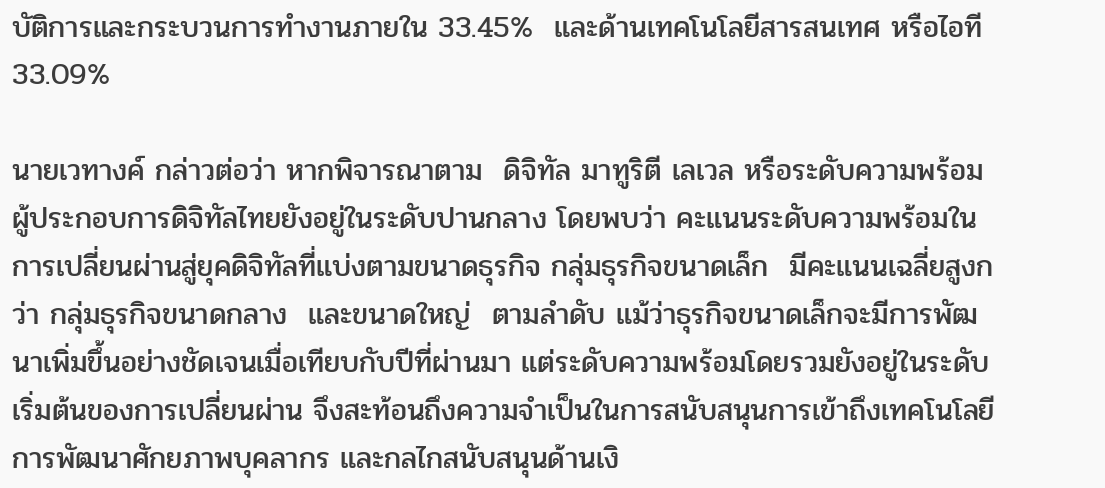บัติการและกระบวนการทำงานภายใน 33.45%  และด้านเทคโนโลยีสารสนเทศ หรือไอที 33.09%

นายเวทางค์ กล่าวต่อว่า หากพิจารณาตาม  ดิจิทัล มาทูริตี เลเวล หรือระดับความพร้อมผู้ประกอบการดิจิทัลไทยยังอยู่ในระดับปานกลาง โดยพบว่า คะแนนระดับความพร้อมในการเปลี่ยนผ่านสู่ยุคดิจิทัลที่แบ่งตามขนาดธุรกิจ กลุ่มธุรกิจขนาดเล็ก  มีคะแนนเฉลี่ยสูงกว่า กลุ่มธุรกิจขนาดกลาง  และขนาดใหญ่  ตามลำดับ แม้ว่าธุรกิจขนาดเล็กจะมีการพัฒนาเพิ่มขึ้นอย่างชัดเจนเมื่อเทียบกับปีที่ผ่านมา แต่ระดับความพร้อมโดยรวมยังอยู่ในระดับเริ่มต้นของการเปลี่ยนผ่าน จึงสะท้อนถึงความจำเป็นในการสนับสนุนการเข้าถึงเทคโนโลยี การพัฒนาศักยภาพบุคลากร และกลไกสนับสนุนด้านเงิ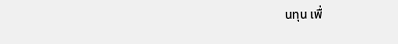นทุน เพื่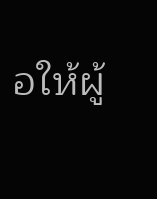อให้ผู้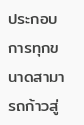ประกอบการทุกขนาดสามารถก้าวสู่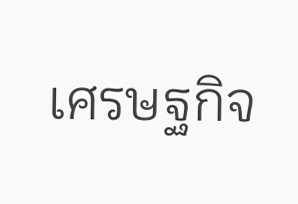เศรษฐกิจ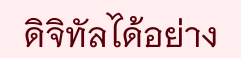ดิจิทัลได้อย่าง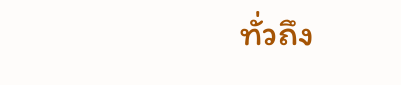ทั่วถึง